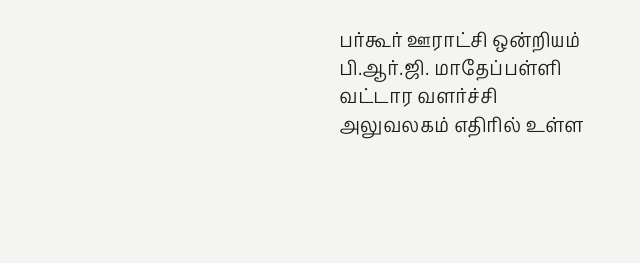பர்கூர் ஊராட்சி ஒன்றியம் பி.ஆர்.ஜி. மாதேப்பள்ளி வட்டார வளர்ச்சி அலுவலகம் எதிரில் உள்ள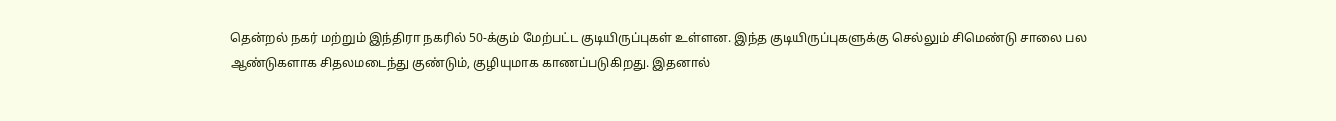தென்றல் நகர் மற்றும் இந்திரா நகரில் 50-க்கும் மேற்பட்ட குடியிருப்புகள் உள்ளன. இந்த குடியிருப்புகளுக்கு செல்லும் சிமெண்டு சாலை பல ஆண்டுகளாக சிதலமடைந்து குண்டும், குழியுமாக காணப்படுகிறது. இதனால்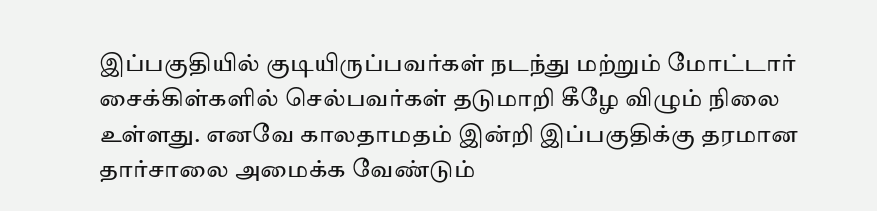இப்பகுதியில் குடியிருப்பவர்கள் நடந்து மற்றும் மோட்டார் சைக்கிள்களில் செல்பவர்கள் தடுமாறி கீழே விழும் நிலை உள்ளது. எனவே காலதாமதம் இன்றி இப்பகுதிக்கு தரமான தார்சாலை அமைக்க வேண்டும்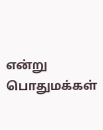என்று பொதுமக்கள்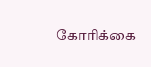கோரிக்கை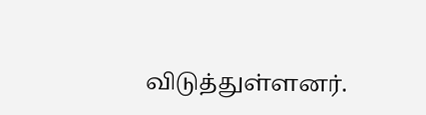விடுத்துள்ளனர்.